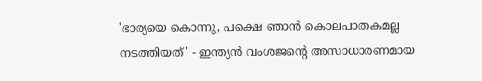'ഭാര്യയെ കൊന്നു, പക്ഷെ ഞാൻ കൊലപാതകമല്ല നടത്തിയത്' - ഇന്ത്യൻ വംശജന്‍റെ അസാധാരണമായ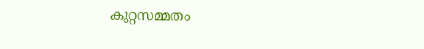കുറ്റസമ്മതം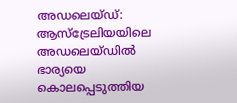അഡലെയ്ഡ്: ആസ്ട്രേലിയയിലെ അഡലെയ്ഡില്‍ ഭാര്യയെ കൊലപ്പെടുത്തിയ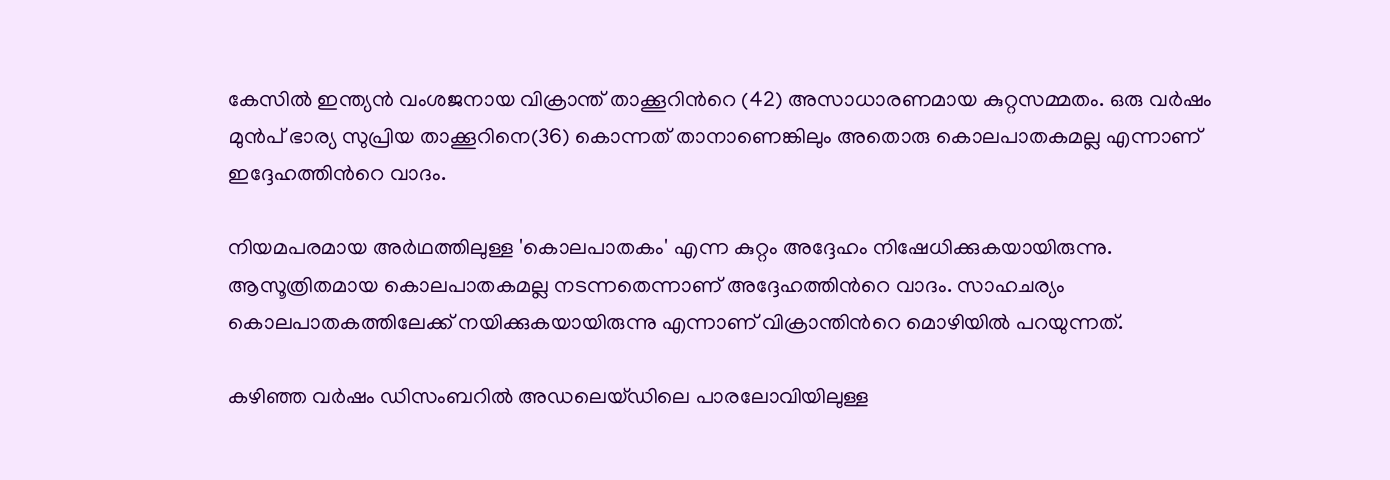കേസില്‍ ഇന്ത്യന്‍ വംശജനായ വിക്രാന്ത് താക്കൂറിന്‍റെ (42) അസാധാരണമായ കുറ്റസമ്മതം. ഒരു വർഷം മുൻപ് ഭാര്യ സുപ്രിയ താക്കൂറിനെ(36) കൊന്നത് താനാണെങ്കിലും അതൊരു കൊലപാതകമല്ല എന്നാണ് ഇദ്ദേഹത്തിന്‍റെ വാദം.

നിയമപരമായ അർഥത്തിലുള്ള 'കൊലപാതകം' എന്ന കുറ്റം അദ്ദേഹം നിഷേധിക്കുകയായിരുന്നു. ആസൂത്രിതമായ കൊലപാതകമല്ല നടന്നതെന്നാണ് അദ്ദേഹത്തിന്‍റെ വാദം. സാഹചര്യം കൊലപാതകത്തിലേക്ക് നയിക്കുകയായിരുന്നു എന്നാണ് വിക്രാന്തിന്‍റെ മൊഴിയിൽ പറയുന്നത്.

കഴിഞ്ഞ വര്‍ഷം ഡിസംബറില്‍ അഡലെയ്ഡിലെ പാരലോവിയിലുള്ള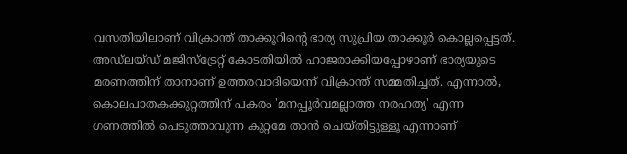വസതിയിലാണ് വിക്രാന്ത് താക്കൂറിന്‍റെ ഭാര്യ സുപ്രിയ താക്കൂര്‍ കൊല്ലപ്പെട്ടത്. അഡ്ലയ്ഡ് മജിസ്ട്രേറ്റ് കോടതിയില്‍ ഹാജരാക്കിയപ്പോഴാണ് ഭാര്യയുടെ മരണത്തിന് താനാണ് ഉത്തരവാദിയെന്ന് വിക്രാന്ത് സമ്മതിച്ചത്. എന്നാല്‍, കൊലപാതകക്കുറ്റത്തിന് പകരം 'മനപ്പൂര്‍വമല്ലാത്ത നരഹത്യ' എന്ന ഗണത്തില്‍ പെടുത്താവുന്ന കുറ്റമേ താന്‍ ചെയ്തിട്ടുള്ളൂ എന്നാണ്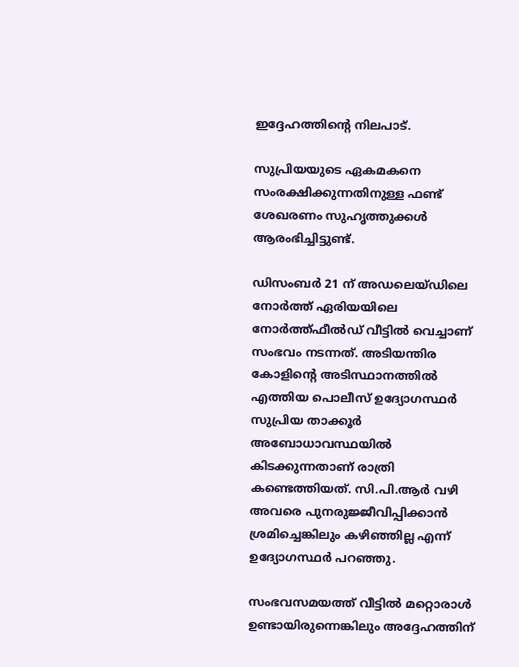ഇദ്ദേഹത്തിന്റെ നിലപാട്.

സുപ്രിയയുടെ ഏകമകനെ സംരക്ഷിക്കുന്നതിനുള്ള ഫണ്ട് ശേഖരണം സുഹൃത്തുക്കൾ ആരംഭിച്ചിട്ടുണ്ട്.

ഡിസംബർ 21 ന് അഡലെയ്ഡിലെ നോർത്ത് ഏരിയയിലെ നോർത്ത്ഫീൽഡ് വീട്ടിൽ വെച്ചാണ് സംഭവം നടന്നത്. അടിയന്തിര കോളിന്‍റെ അടിസ്ഥാനത്തിൽ എത്തിയ പൊലീസ് ഉദ്യോഗസ്ഥർ സുപ്രിയ താക്കൂർ അബോധാവസ്ഥയിൽ കിടക്കുന്നതാണ് രാത്രി കണ്ടെത്തിയത്. സി.പി.ആർ വഴി അവരെ പുനരുജ്ജീവിപ്പിക്കാൻ ശ്രമിച്ചെങ്കിലും കഴിഞ്ഞില്ല എന്ന് ഉദ്യോഗസ്ഥർ പറഞ്ഞു.

സംഭവസമയത്ത് വീട്ടിൽ മറ്റൊരാൾ ഉണ്ടായിരുന്നെങ്കിലും അദ്ദേഹത്തിന്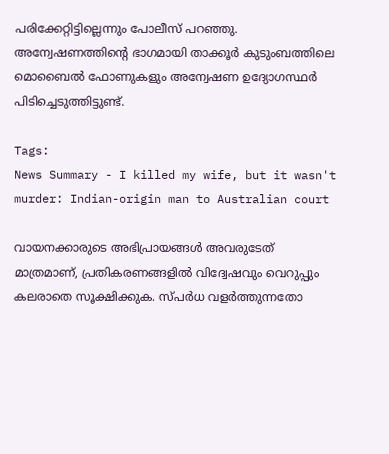പരിക്കേറ്റിട്ടില്ലെന്നും പോലീസ് പറഞ്ഞു. അന്വേഷണത്തിന്റെ ഭാഗമായി താക്കൂർ കുടുംബത്തിലെ മൊബൈൽ ഫോണുകളും അന്വേഷണ ഉദ്യോഗസ്ഥർ പിടിച്ചെടുത്തിട്ടുണ്ട്.

Tags:
News Summary - I killed my wife, but it wasn't murder: Indian-origin man to Australian court

വായനക്കാരുടെ അഭിപ്രായങ്ങള്‍ അവരുടേത് മാത്രമാണ്, പ്രതികരണങ്ങളിൽ വിദ്വേഷവും വെറുപ്പും കലരാതെ സൂക്ഷിക്കുക. സ്പർധ വളർത്തുന്നതോ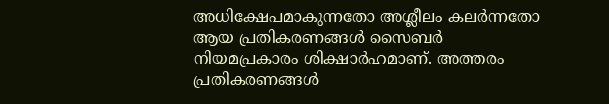അധിക്ഷേപമാകുന്നതോ അശ്ലീലം കലർന്നതോ ആയ പ്രതികരണങ്ങൾ സൈബർ നിയമപ്രകാരം ശിക്ഷാർഹമാണ്. അത്തരം പ്രതികരണങ്ങൾ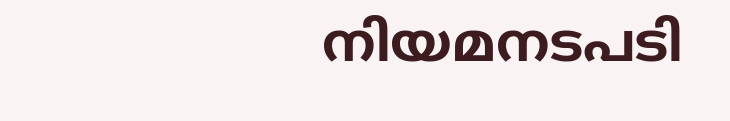നിയമനടപടി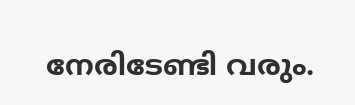നേരിടേണ്ടി വരും.